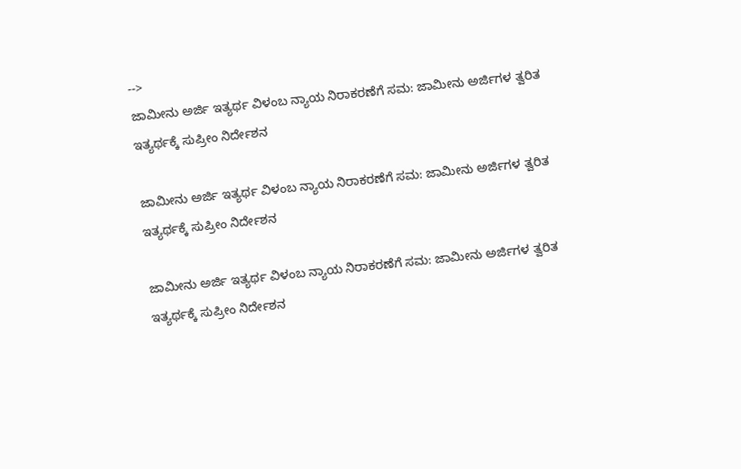-->
ಜಾಮೀನು ಅರ್ಜಿ ಇತ್ಯರ್ಥ ವಿಳಂಬ ನ್ಯಾಯ ನಿರಾಕರಣೆಗೆ ಸಮ: ಜಾಮೀನು ಅರ್ಜಿಗಳ ತ್ವರಿತ ಇತ್ಯರ್ಥಕ್ಕೆ ಸುಪ್ರೀಂ ನಿರ್ದೇಶನ

ಜಾಮೀನು ಅರ್ಜಿ ಇತ್ಯರ್ಥ ವಿಳಂಬ ನ್ಯಾಯ ನಿರಾಕರಣೆಗೆ ಸಮ: ಜಾಮೀನು ಅರ್ಜಿಗಳ ತ್ವರಿತ ಇತ್ಯರ್ಥಕ್ಕೆ ಸುಪ್ರೀಂ ನಿರ್ದೇಶನ

ಜಾಮೀನು ಅರ್ಜಿ ಇತ್ಯರ್ಥ ವಿಳಂಬ ನ್ಯಾಯ ನಿರಾಕರಣೆಗೆ ಸಮ: ಜಾಮೀನು ಅರ್ಜಿಗಳ ತ್ವರಿತ ಇತ್ಯರ್ಥಕ್ಕೆ ಸುಪ್ರೀಂ ನಿರ್ದೇಶನ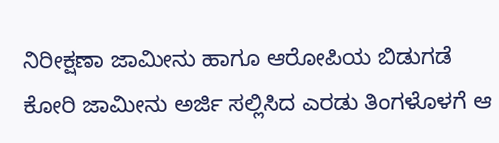ನಿರೀಕ್ಷಣಾ ಜಾಮೀನು ಹಾಗೂ ಆರೋಪಿಯ ಬಿಡುಗಡೆ ಕೋರಿ ಜಾಮೀನು ಅರ್ಜಿ ಸಲ್ಲಿಸಿದ ಎರಡು ತಿಂಗಳೊಳಗೆ ಆ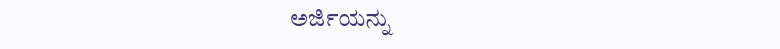ಅರ್ಜಿಯನ್ನು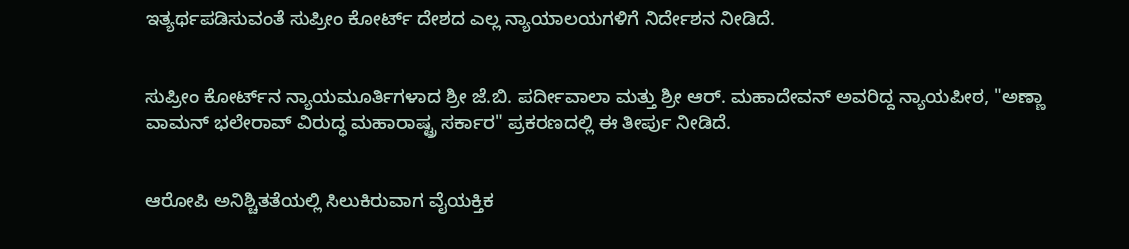ಇತ್ಯರ್ಥಪಡಿಸುವಂತೆ ಸುಪ್ರೀಂ ಕೋರ್ಟ್ ದೇಶದ ಎಲ್ಲ ನ್ಯಾಯಾಲಯಗಳಿಗೆ ನಿರ್ದೇಶನ ನೀಡಿದೆ.


ಸುಪ್ರೀಂ ಕೋರ್ಟ್‌ನ ನ್ಯಾಯಮೂರ್ತಿಗಳಾದ ಶ್ರೀ ಜೆ.ಬಿ. ಪರ್ದೀವಾಲಾ ಮತ್ತು ಶ್ರೀ ಆರ್. ಮಹಾದೇವನ್ ಅವರಿದ್ದ ನ್ಯಾಯಪೀಠ, "ಅಣ್ಣಾ ವಾಮನ್ ಭಲೇರಾವ್ ವಿರುದ್ಧ ಮಹಾರಾಷ್ಟ್ರ ಸರ್ಕಾರ" ಪ್ರಕರಣದಲ್ಲಿ ಈ ತೀರ್ಪು ನೀಡಿದೆ.


ಆರೋಪಿ ಅನಿಶ್ಚಿತತೆಯಲ್ಲಿ ಸಿಲುಕಿರುವಾಗ ವೈಯಕ್ತಿಕ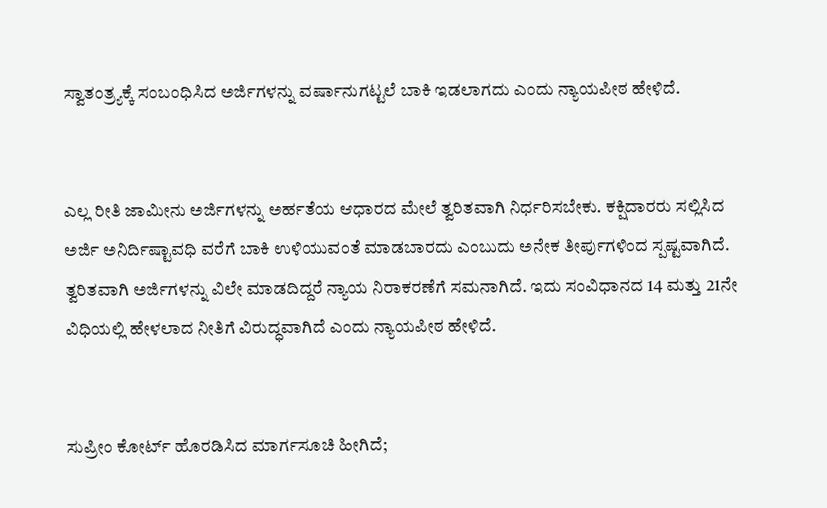ಸ್ವಾತಂತ್ರ್ಯಕ್ಕೆ ಸಂಬಂಧಿಸಿದ ಅರ್ಜಿಗಳನ್ನು ವರ್ಷಾನುಗಟ್ಟಲೆ ಬಾಕಿ ಇಡಲಾಗದು ಎಂದು ನ್ಯಾಯಪೀಠ ಹೇಳಿದೆ.


ಎಲ್ಲ ರೀತಿ ಜಾಮೀನು ಅರ್ಜಿಗಳನ್ನು ಅರ್ಹತೆಯ ಆಧಾರದ ಮೇಲೆ ತ್ವರಿತವಾಗಿ ನಿರ್ಧರಿಸಬೇಕು. ಕಕ್ಷಿದಾರರು ಸಲ್ಲಿಸಿದ ಅರ್ಜಿ ಅನಿರ್ದಿಷ್ಟಾವಧಿ ವರೆಗೆ ಬಾಕಿ ಉಳಿಯುವಂತೆ ಮಾಡಬಾರದು ಎಂಬುದು ಅನೇಕ ತೀರ್ಪುಗಳಿಂದ ಸ್ಪಷ್ಟವಾಗಿದೆ. ತ್ವರಿತವಾಗಿ ಅರ್ಜಿಗಳನ್ನು ವಿಲೇ ಮಾಡದಿದ್ದರೆ ನ್ಯಾಯ ನಿರಾಕರಣೆಗೆ ಸಮನಾಗಿದೆ. ಇದು ಸಂವಿಧಾನದ 14 ಮತ್ತು 21ನೇ ವಿಧಿಯಲ್ಲಿ ಹೇಳಲಾದ ನೀತಿಗೆ ವಿರುದ್ಧವಾಗಿದೆ ಎಂದು ನ್ಯಾಯಪೀಠ ಹೇಳಿದೆ.


ಸುಪ್ರೀಂ ಕೋರ್ಟ್ ಹೊರಡಿಸಿದ ಮಾರ್ಗಸೂಚಿ ಹೀಗಿದೆ;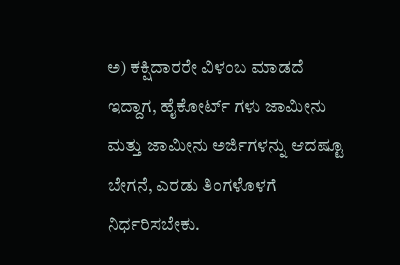ಅ) ಕಕ್ಷಿದಾರರೇ ವಿಳಂಬ ಮಾಡದೆ ಇದ್ದಾಗ, ಹೈಕೋರ್ಟ್ ಗಳು ಜಾಮೀನು ಮತ್ತು ಜಾಮೀನು ಅರ್ಜಿಗಳನ್ನು ಆದಷ್ಟೂ ಬೇಗನೆ, ಎರಡು ತಿಂಗಳೊಳಗೆ ನಿರ್ಧರಿಸಬೇಕು.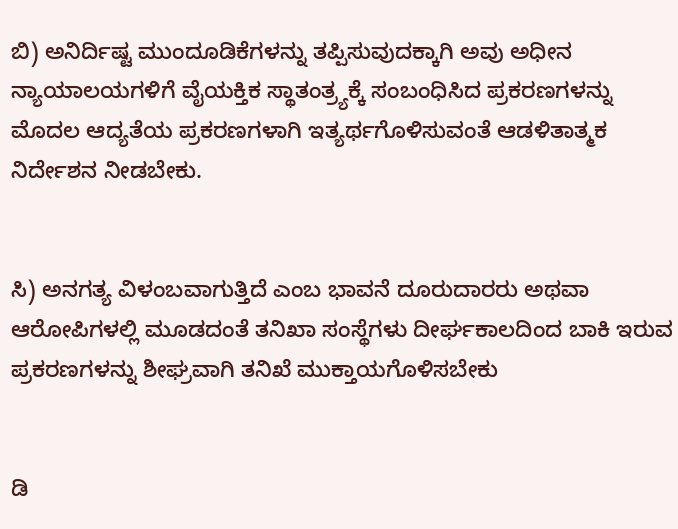ಬಿ) ಅನಿರ್ದಿಷ್ಟ ಮುಂದೂಡಿಕೆಗಳನ್ನು ತಪ್ಪಿಸುವುದಕ್ಕಾಗಿ ಅವು ಅಧೀನ ನ್ಯಾಯಾಲಯಗಳಿಗೆ ವೈಯಕ್ತಿಕ ಸ್ಥಾತಂತ್ರ್ಯಕ್ಕೆ ಸಂಬಂಧಿಸಿದ ಪ್ರಕರಣಗಳನ್ನು ಮೊದಲ ಆದ್ಯತೆಯ ಪ್ರಕರಣಗಳಾಗಿ ಇತ್ಯರ್ಥಗೊಳಿಸುವಂತೆ ಆಡಳಿತಾತ್ಮಕ ನಿರ್ದೇಶನ ನೀಡಬೇಕು.


ಸಿ) ಅನಗತ್ಯ ವಿಳಂಬವಾಗುತ್ತಿದೆ ಎಂಬ ಭಾವನೆ ದೂರುದಾರರು ಅಥವಾ ಆರೋಪಿಗಳಲ್ಲಿ ಮೂಡದಂತೆ ತನಿಖಾ ಸಂಸ್ಥೆಗಳು ದೀರ್ಘಕಾಲದಿಂದ ಬಾಕಿ ಇರುವ ಪ್ರಕರಣಗಳನ್ನು ಶೀಘ್ರವಾಗಿ ತನಿಖೆ ಮುಕ್ತಾಯಗೊಳಿಸಬೇಕು


ಡಿ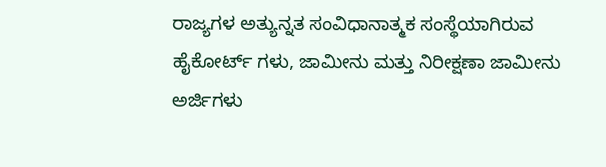ರಾಜ್ಯಗಳ ಅತ್ಯುನ್ನತ ಸಂವಿಧಾನಾತ್ಮಕ ಸಂಸ್ಥೆಯಾಗಿರುವ ಹೈಕೋರ್ಟ್ ಗಳು, ಜಾಮೀನು ಮತ್ತು ನಿರೀಕ್ಷಣಾ ಜಾಮೀನು ಅರ್ಜಿಗಳು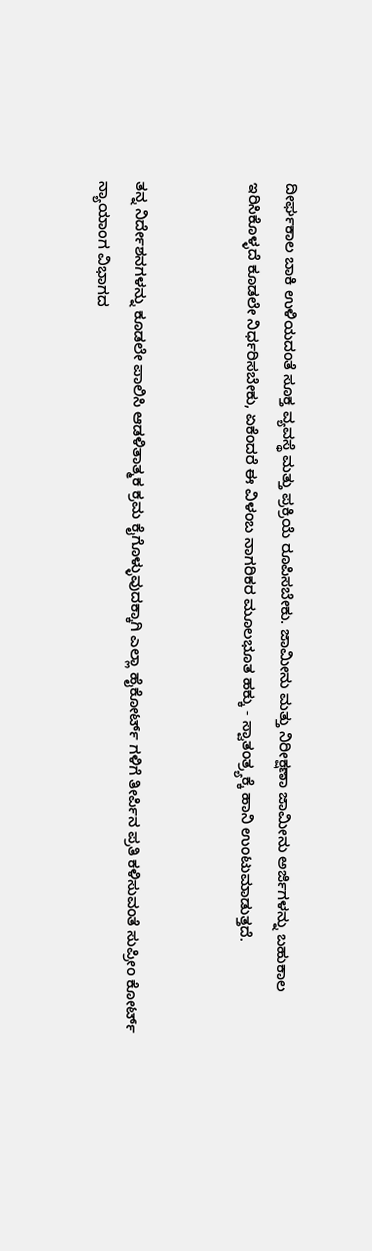ದೀರ್ಘಕಾಲ ಬಾಕಿ ಉಳಿಯದಂತೆ ಸೂಕ್ತ ವ್ಯವಸ್ಥೆ ಮತ್ತು ಪ್ರಕ್ರಿಯೆ ರೂಪಿಸಬೇಕು. ಜಾಮೀನು ಮತ್ತು ನಿರೀಕ್ಷಣಾ ಜಾಮೀನು ಅರ್ಜಿಗಳನ್ನು ಬಹುಕಾಲ ಇರಿಸಿಕೊಳ್ಳದೆ ಕೂಡಲೇ ನಿರ್ಧರಿಸಬೇಕು, ಏಕೆಂದರೆ ಈ ವಿಳಂಬ ನಾಗರಿಕರ ಮೂಲಭೂತ ಹಕ್ಕು - ಸ್ವಾತಂತ್ರ್ಯಕ್ಕೆ ಹಾನಿ ಉಂಟುಮಾಡುತ್ತದೆ.


ತನ್ನ ನಿರ್ದೇಶನಗಳನ್ನು ಕೂಡಲೇ ಪಾಲಿಸಿ ಆಡಳಿತಾತ್ಮಕ ಕ್ರಮ ಕೈಗೊಳ್ಳುವುದಕ್ಕಾಗಿ ಎಲ್ಲಾ ಹೈಕೋರ್ಟ್ ಗಳಿಗೆ ತೀರ್ಪಿನ ಪ್ರತಿ ಕಳಿಸುವಂತೆ ಸುಪ್ರೀಂ ಕೋರ್ಟ್ ನ್ಯಾಯಾಂಗ ವಿಭಾಗದ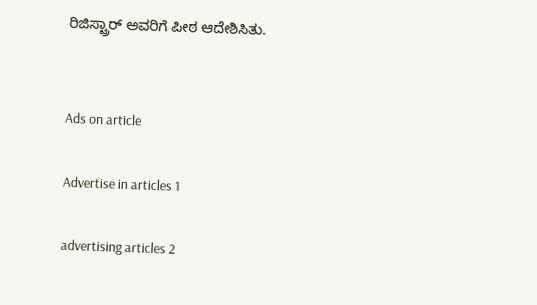ರಿಜಿಸ್ಟ್ರಾರ್ ಅವರಿಗೆ ಪೀಠ ಆದೇಶಿಸಿತು.


Ads on article

Advertise in articles 1

advertising articles 2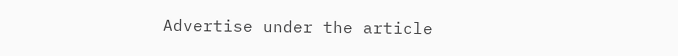Advertise under the article